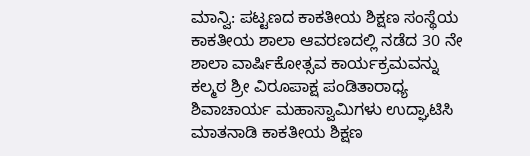ಮಾನ್ವಿ: ಪಟ್ಟಣದ ಕಾಕತೀಯ ಶಿಕ್ಷಣ ಸಂಸ್ಥೆಯ ಕಾಕತೀಯ ಶಾಲಾ ಆವರಣದಲ್ಲಿ ನಡೆದ 30 ನೇ ಶಾಲಾ ವಾರ್ಷಿಕೋತ್ಸವ ಕಾರ್ಯಕ್ರಮವನ್ನು ಕಲ್ಮಠ ಶ್ರೀ ವಿರೂಪಾಕ್ಷ ಪಂಡಿತಾರಾಧ್ಯ ಶಿವಾಚಾರ್ಯ ಮಹಾಸ್ವಾಮಿಗಳು ಉದ್ಘಾಟಿಸಿ ಮಾತನಾಡಿ ಕಾಕತೀಯ ಶಿಕ್ಷಣ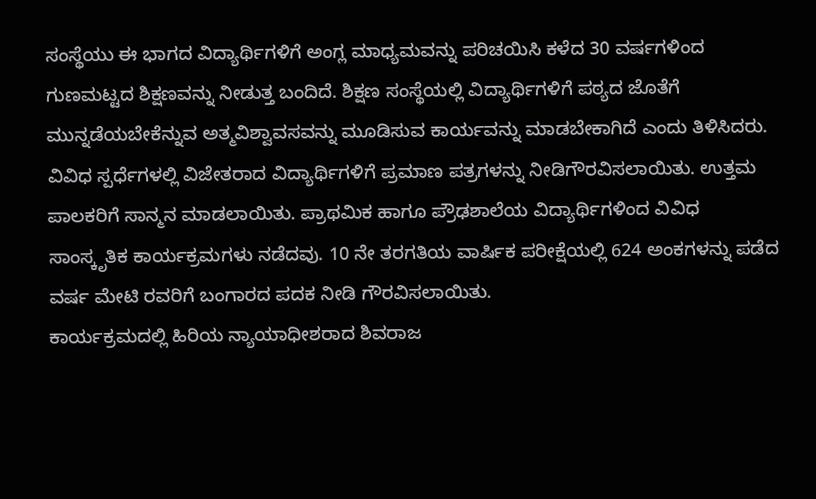ಸಂಸ್ಥೆಯು ಈ ಭಾಗದ ವಿದ್ಯಾರ್ಥಿಗಳಿಗೆ ಅಂಗ್ಲ ಮಾಧ್ಯಮವನ್ನು ಪರಿಚಯಿಸಿ ಕಳೆದ 30 ವರ್ಷಗಳಿಂದ ಗುಣಮಟ್ಟದ ಶಿಕ್ಷಣವನ್ನು ನೀಡುತ್ತ ಬಂದಿದೆ. ಶಿಕ್ಷಣ ಸಂಸ್ಥೆಯಲ್ಲಿ ವಿದ್ಯಾರ್ಥಿಗಳಿಗೆ ಪಠ್ಯದ ಜೊತೆಗೆ ಮುನ್ನಡೆಯಬೇಕೆನ್ನುವ ಅತ್ಮವಿಶ್ವಾವಸವನ್ನು ಮೂಡಿಸುವ ಕಾರ್ಯವನ್ನು ಮಾಡಬೇಕಾಗಿದೆ ಎಂದು ತಿಳಿಸಿದರು.
ವಿವಿಧ ಸ್ಪರ್ಧೆಗಳಲ್ಲಿ ವಿಜೇತರಾದ ವಿದ್ಯಾರ್ಥಿಗಳಿಗೆ ಪ್ರಮಾಣ ಪತ್ರಗಳನ್ನು ನೀಡಿಗೌರವಿಸಲಾಯಿತು. ಉತ್ತಮ ಪಾಲಕರಿಗೆ ಸಾನ್ಮನ ಮಾಡಲಾಯಿತು. ಪ್ರಾಥಮಿಕ ಹಾಗೂ ಪ್ರೌಢಶಾಲೆಯ ವಿದ್ಯಾರ್ಥಿಗಳಿಂದ ವಿವಿಧ ಸಾಂಸ್ಕೃತಿಕ ಕಾರ್ಯಕ್ರಮಗಳು ನಡೆದವು. 10 ನೇ ತರಗತಿಯ ವಾರ್ಷಿಕ ಪರೀಕ್ಷೆಯಲ್ಲಿ 624 ಅಂಕಗಳನ್ನು ಪಡೆದ ವರ್ಷ ಮೇಟಿ ರವರಿಗೆ ಬಂಗಾರದ ಪದಕ ನೀಡಿ ಗೌರವಿಸಲಾಯಿತು.
ಕಾರ್ಯಕ್ರಮದಲ್ಲಿ ಹಿರಿಯ ನ್ಯಾಯಾಧೀಶರಾದ ಶಿವರಾಜ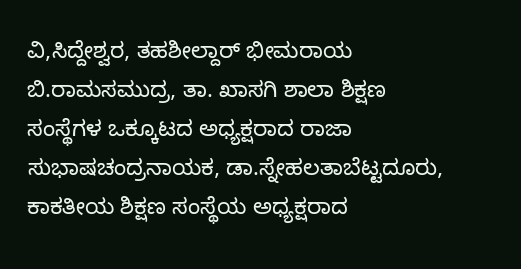ವಿ,ಸಿದ್ದೇಶ್ವರ, ತಹಶೀಲ್ದಾರ್ ಭೀಮರಾಯ ಬಿ.ರಾಮಸಮುದ್ರ, ತಾ. ಖಾಸಗಿ ಶಾಲಾ ಶಿಕ್ಷಣ ಸಂಸ್ಥೆಗಳ ಒಕ್ಕೂಟದ ಅಧ್ಯಕ್ಷರಾದ ರಾಜಾ ಸುಭಾಷಚಂದ್ರನಾಯಕ, ಡಾ.ಸ್ನೇಹಲತಾಬೆಟ್ಟದೂರು, ಕಾಕತೀಯ ಶಿಕ್ಷಣ ಸಂಸ್ಥೆಯ ಅಧ್ಯಕ್ಷರಾದ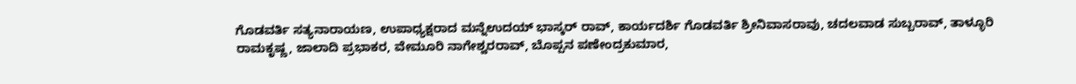ಗೊಡವರ್ತಿ ಸತ್ಯನಾರಾಯಣ, ಉಪಾಧ್ಯಕ್ಷರಾದ ಮನ್ನೆಉದಯ್ ಭಾಸ್ಕರ್ ರಾವ್, ಕಾರ್ಯದರ್ಶಿ ಗೊಡವರ್ತಿ ಶ್ರೀನಿವಾಸರಾವು, ಚದಲವಾಡ ಸುಬ್ಬರಾವ್, ತಾಳ್ಳೂರಿ ರಾಮಕೃಷ್ಣ, ಜಾಲಾದಿ ಪ್ರಭಾಕರ, ವೇಮೂರಿ ನಾಗೇಶ್ವರರಾವ್, ಬೊಪ್ಪನ ಪಣೇಂದ್ರಕುಮಾರ,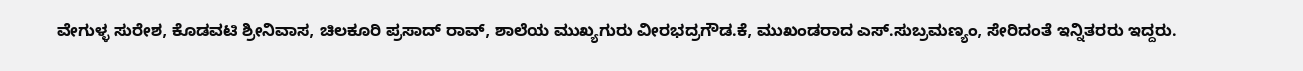ವೇಗುಳ್ಳ ಸುರೇಶ, ಕೊಡವಟಿ ಶ್ರೀನಿವಾಸ, ಚಿಲಕೂರಿ ಪ್ರಸಾದ್ ರಾವ್, ಶಾಲೆಯ ಮುಖ್ಯಗುರು ವೀರಭದ್ರಗೌಡ.ಕೆ, ಮುಖಂಡರಾದ ಎಸ್.ಸುಬ್ರಮಣ್ಯಂ, ಸೇರಿದಂತೆ ಇನ್ನಿತರರು ಇದ್ದರು.